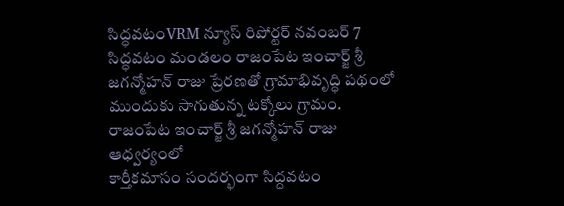సిద్ధవటంVRM న్యూస్ రిపోర్టర్ నవంబర్ 7
సిద్ధవటం మండలం రాజంపేట ఇంచార్జ్ శ్రీ జగన్మోహన్ రాజు ప్రేరణతో గ్రామాభివృద్ధి పథంలో ముందుకు సాగుతున్న టక్కోలు గ్రామం.
రాజంపేట ఇంచార్జ్ శ్రీ జగన్మోహన్ రాజు ఆధ్వర్యంలో
కార్తీకమాసం సందర్భంగా సిద్దవటం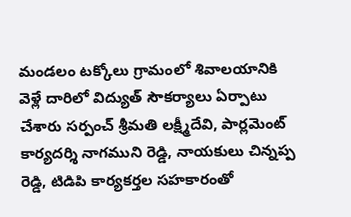మండలం టక్కోలు గ్రామంలో శివాలయానికి వెళ్లే దారిలో విద్యుత్ సౌకర్యాలు ఏర్పాటు చేశారు సర్పంచ్ శ్రీమతి లక్ష్మీదేవి, పార్లమెంట్ కార్యదర్శి నాగముని రెడ్డి, నాయకులు చిన్నప్ప రెడ్డి, టిడిపి కార్యకర్తల సహకారంతో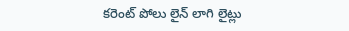కరెంట్ పోలు లైన్ లాగి లైట్లు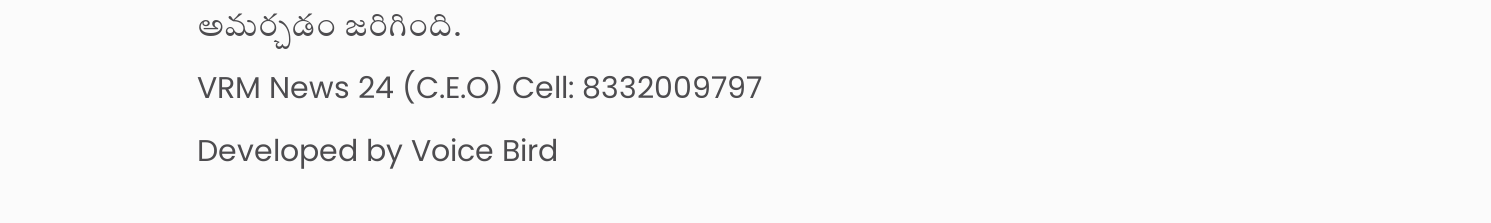అమర్చడం జరిగింది.
VRM News 24 (C.E.O) Cell: 8332009797
Developed by Voice Bird